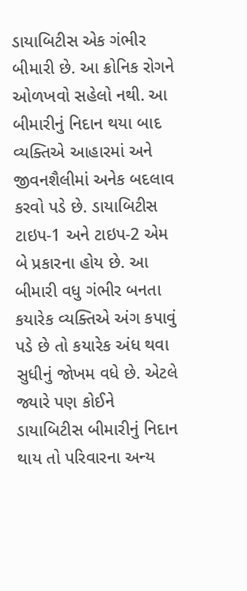ડાયાબિટીસ એક ગંભીર બીમારી છે. આ ક્રોનિક રોગને ઓળખવો સહેલો નથી. આ બીમારીનું નિદાન થયા બાદ વ્યક્તિએ આહારમાં અને જીવનશૈલીમાં અનેક બદલાવ કરવો પડે છે. ડાયાબિટીસ ટાઇપ-1 અને ટાઇપ-2 એમ બે પ્રકારના હોય છે. આ બીમારી વધુ ગંભીર બનતા કયારેક વ્યક્તિએ અંગ કપાવું પડે છે તો કયારેક અંધ થવા સુધીનું જોખમ વધે છે. એટલે જ્યારે પણ કોઈને ડાયાબિટીસ બીમારીનું નિદાન થાય તો પરિવારના અન્ય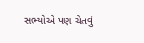સભ્યોએ પણ ચેતવું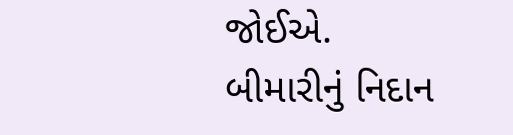જોઈએ.
બીમારીનું નિદાન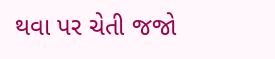થવા પર ચેતી જજો